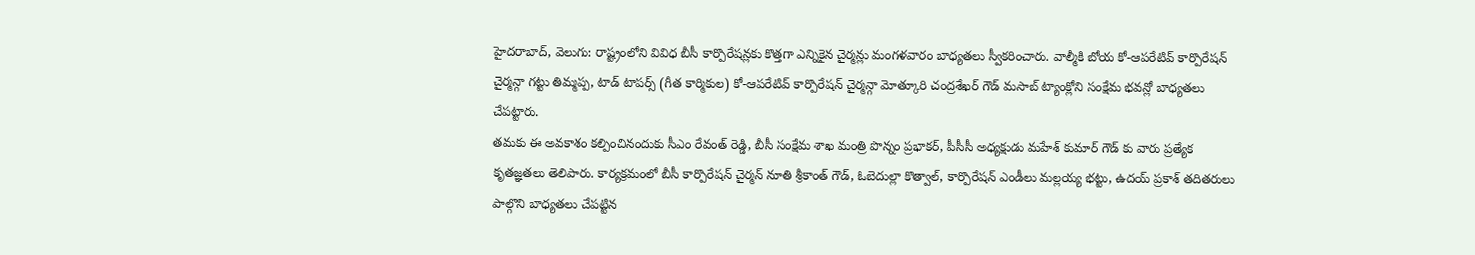హైదరాబాద్, వెలుగు: రాష్ట్రంలోని వివిధ బీసీ కార్పొరేషన్లకు కొత్తగా ఎన్నికైన చైర్మన్లు మంగళవారం బాధ్యతలు స్వీకరించారు. వాల్మీకి బోయ కో-ఆపరేటివ్ కార్పొరేషన్ చైర్మన్గా గట్టు తిమ్మప్ప, టాడ్ టాపర్స్ (గీత కార్మికుల) కో-ఆపరేటివ్ కార్పొరేషన్ చైర్మన్గా మోత్కూరి చంద్రశేఖర్ గౌడ్ మసాబ్ ట్యాంక్లోని సంక్షేమ భవన్లో బాధ్యతలు చేపట్టారు.
తమకు ఈ అవకాశం కల్పించినందుకు సీఎం రేవంత్ రెడ్డి, బీసీ సంక్షేమ శాఖ మంత్రి పొన్నం ప్రభాకర్, పీసీసీ అధ్యక్షుడు మహేశ్ కుమార్ గౌడ్ కు వారు ప్రత్యేక కృతజ్ఞతలు తెలిపారు. కార్యక్రమంలో బీసీ కార్పొరేషన్ చైర్మన్ నూతి శ్రీకాంత్ గౌడ్, ఓబెదుల్లా కొత్వాల్, కార్పొరేషన్ ఎండీలు మల్లయ్య భట్టు, ఉదయ్ ప్రకాశ్ తదితరులు పాల్గొని బాధ్యతలు చేపట్టిన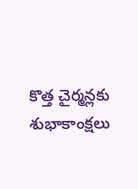కొత్త చైర్మన్లకు శుభాకాంక్షలు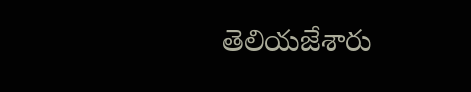తెలియజేశారు